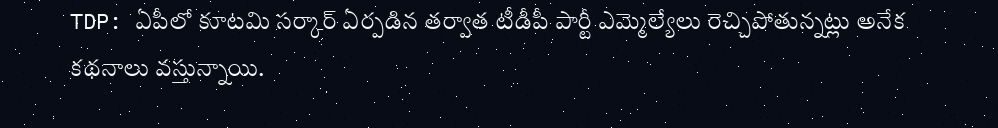TDP: ఏపీలో కూటమి సర్కార్ ఏర్పడిన తర్వాత టీడీపీ పార్టీ ఎమ్మెల్యేలు రెచ్చిపోతున్నట్లు అనేక కథనాలు వస్తున్నాయి.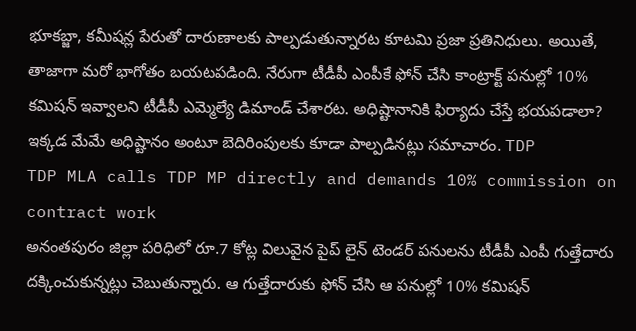భూకబ్జా, కమీషన్ల పేరుతో దారుణాలకు పాల్పడుతున్నారట కూటమి ప్రజా ప్రతినిధులు. అయితే, తాజాగా మరో భాగోతం బయటపడింది. నేరుగా టీడీపీ ఎంపీకే ఫోన్ చేసి కాంట్రాక్ట్ పనుల్లో 10% కమిషన్ ఇవ్వాలని టీడీపీ ఎమ్మెల్యే డిమాండ్ చేశారట. అధిష్టానానికి ఫిర్యాదు చేస్తే భయపడాలా? ఇక్కడ మేమే అధిష్టానం అంటూ బెదిరింపులకు కూడా పాల్పడినట్లు సమాచారం. TDP
TDP MLA calls TDP MP directly and demands 10% commission on contract work
అనంతపురం జిల్లా పరిధిలో రూ.7 కోట్ల విలువైన పైప్ లైన్ టెండర్ పనులను టీడీపీ ఎంపీ గుత్తేదారు దక్కించుకున్నట్లు చెబుతున్నారు. ఆ గుత్తేదారుకు ఫోన్ చేసి ఆ పనుల్లో 10% కమిషన్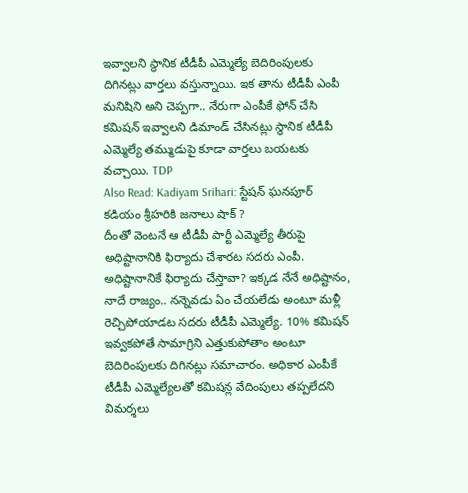ఇవ్వాలని స్థానిక టీడీపీ ఎమ్మెల్యే బెదిరింపులకు దిగినట్లు వార్తలు వస్తున్నాయి. ఇక తాను టీడీపీ ఎంపీ మనిషిని అని చెప్పగా.. నేరుగా ఎంపీకే ఫోన్ చేసి కమిషన్ ఇవ్వాలని డిమాండ్ చేసినట్లు స్థానిక టీడీపీ ఎమ్మెల్యే తమ్ముడుపై కూడా వార్తలు బయటకు వచ్చాయి. TDP
Also Read: Kadiyam Srihari: స్టేషన్ ఘనపూర్ కడియం శ్రీహరికి జనాలు షాక్ ?
దీంతో వెంటనే ఆ టీడీపీ పార్టీ ఎమ్మెల్యే తీరుపై అధిష్టానానికి ఫిర్యాదు చేశారట సదరు ఎంపీ. అధిష్టానానికే ఫిర్యాదు చేస్తావా? ఇక్కడ నేనే అధిష్టానం, నాదే రాజ్యం.. నన్నెవడు ఏం చేయలేడు అంటూ మళ్లీ రెచ్చిపోయాడట సదరు టీడీపీ ఎమ్మెల్యే. 10% కమిషన్ ఇవ్వకపోతే సామాగ్రిని ఎత్తుకుపోతాం అంటూ బెదిరింపులకు దిగినట్లు సమాచారం. అధికార ఎంపీకే టీడీపీ ఎమ్మెల్యేలతో కమిషన్ల వేదింపులు తప్పలేదని విమర్శలు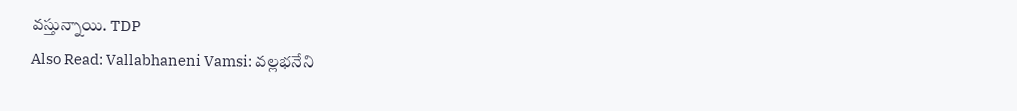వస్తున్నాయి. TDP
Also Read: Vallabhaneni Vamsi: వల్లభనేని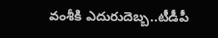వంశీకి ఎదురుదెబ్బ..టీడీపీ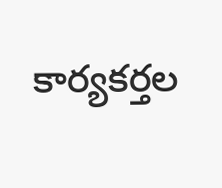కార్యకర్తల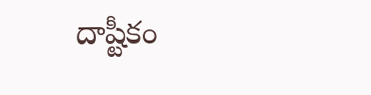దాష్టీకం